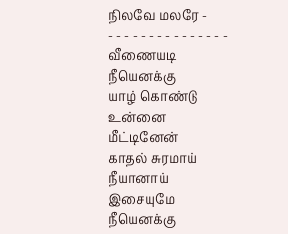நிலவே மலரே -
- - - - - - - - - - - - - - -
வீணையடி நீயெனக்கு
யாழ் கொண்டு உன்னை மீட்டினேன்
காதல் சுரமாய் நீயானாய்
இசையுமே நீயெனக்கு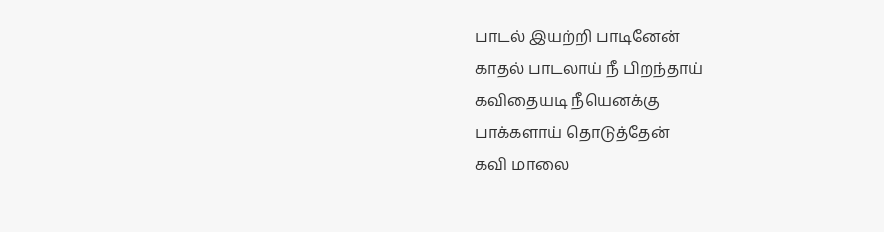பாடல் இயற்றி பாடினேன்
காதல் பாடலாய் நீ பிறந்தாய்
கவிதையடி நீயெனக்கு
பாக்களாய் தொடுத்தேன்
கவி மாலை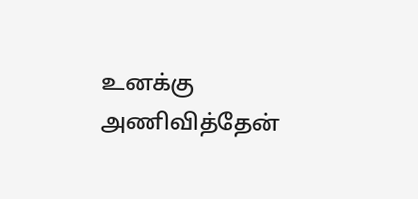உனக்கு அணிவித்தேன்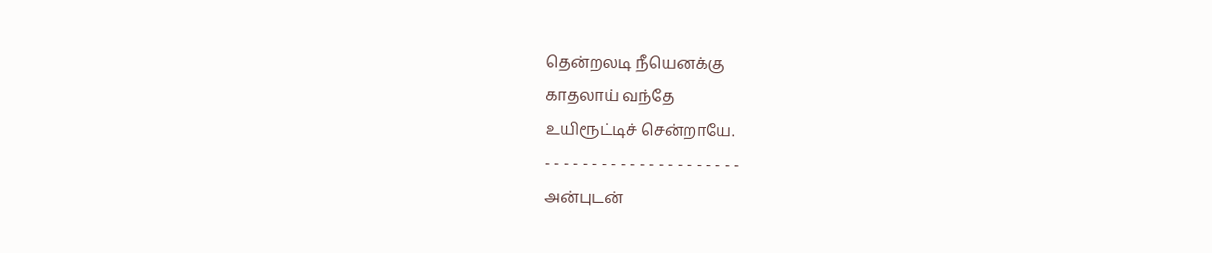தென்றலடி நீயெனக்கு
காதலாய் வந்தே
உயிரூட்டிச் சென்றாயே.
- - - - - - - - - - - - - - - - - - - - -
அன்புடன்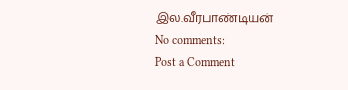இல.வீரபாண்டியன்
No comments:
Post a Comment